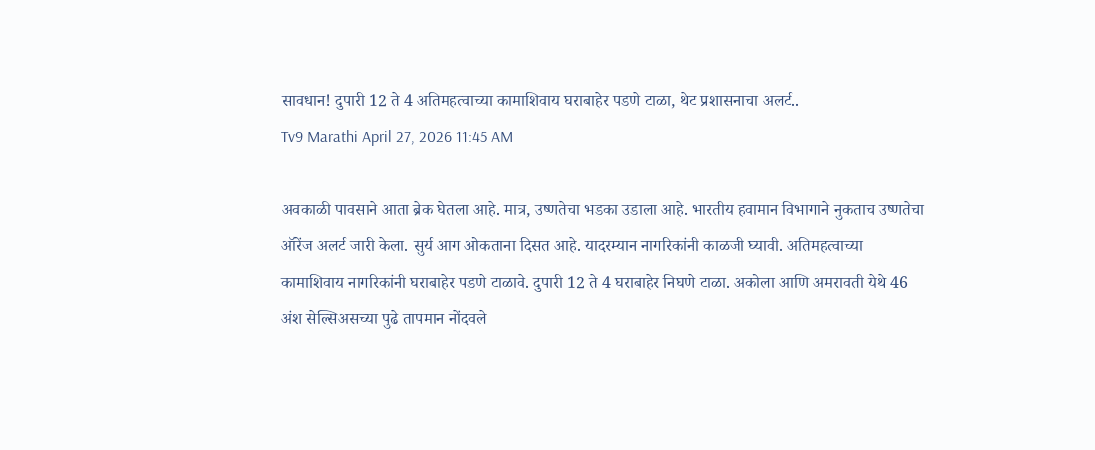सावधान! दुपारी 12 ते 4 अतिमहत्वाच्या कामाशिवाय घराबाहेर पडणे टाळा, थेट प्रशासनाचा अलर्ट..
Tv9 Marathi April 27, 2026 11:45 AM

अवकाळी पावसाने आता ब्रेक घेतला आहे. मात्र, उष्णतेचा भडका उडाला आहे. भारतीय हवामान विभागाने नुकताच उष्णतेचा ऑरेंज अलर्ट जारी केला. सुर्य आग ओकताना दिसत आहे. यादरम्यान नागरिकांनी काळजी घ्यावी. अतिमहत्वाच्या कामाशिवाय नागरिकांनी घराबाहेर पडणे टाळावे. दुपारी 12 ते 4 घराबाहेर निघणे टाळा. अकोला आणि अमरावती येथे 46 अंश सेल्सिअसच्या पुढे तापमान नोंदवले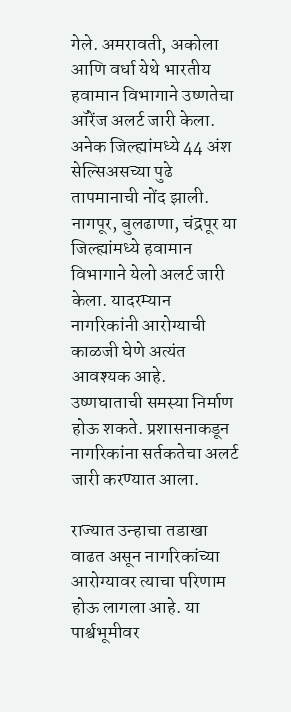गेले. अमरावती, अकोला आणि वर्धा येथे भारतीय हवामान विभागाने उष्णतेचा ऑरेंज अलर्ट जारी केला. अनेक जिल्ह्यांमध्ये 44 अंश सेल्सिअसच्या पुढे तापमानाची नोंद झाली. नागपूर, बुलढाणा, चंद्रपूर या जिल्ह्यांमध्ये हवामान विभागाने येलो अलर्ट जारी केला. यादरम्यान नागरिकांनी आरोग्याची काळजी घेणे अत्यंत आवश्यक आहे. उष्णघाताची समस्या निर्माण होऊ शकते. प्रशासनाकडून नागरिकांना सर्तकतेचा अलर्ट जारी करण्यात आला.

राज्यात उन्हाचा तडाखा वाढत असून नागरिकांच्या आरोग्यावर त्याचा परिणाम होऊ लागला आहे. या पार्श्वभूमीवर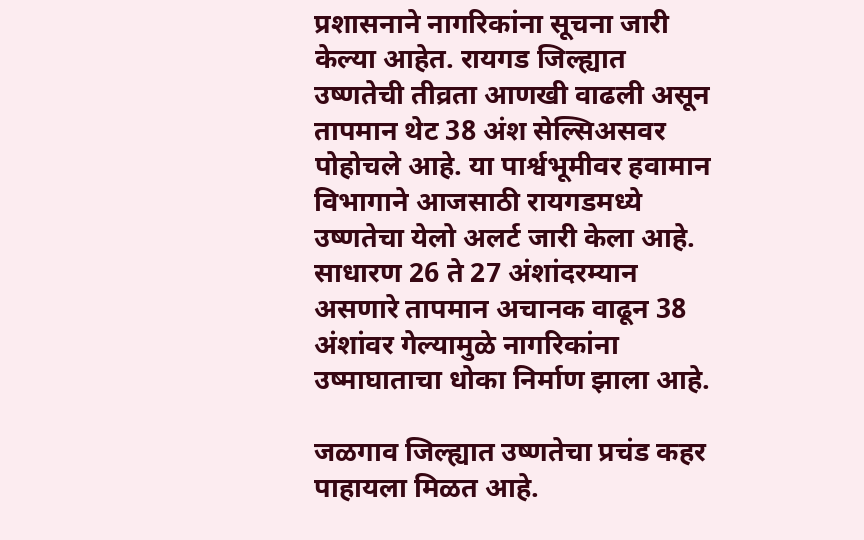प्रशासनाने नागरिकांना सूचना जारी केल्या आहेत. रायगड जिल्ह्यात उष्णतेची तीव्रता आणखी वाढली असून तापमान थेट 38 अंश सेल्सिअसवर पोहोचले आहे. या पार्श्वभूमीवर हवामान विभागाने आजसाठी रायगडमध्ये उष्णतेचा येलो अलर्ट जारी केला आहे. साधारण 26 ते 27 अंशांदरम्यान असणारे तापमान अचानक वाढून 38 अंशांवर गेल्यामुळे नागरिकांना उष्माघाताचा धोका निर्माण झाला आहे.

जळगाव जिल्ह्यात उष्णतेचा प्रचंड कहर पाहायला मिळत आहे.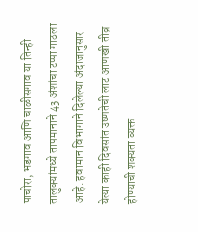पाचोरा, भडगाव आणि चाळीसगाव या तिन्ही तालुक्यांमध्ये तापमानाने 43 अंशांचा टप्पा गाठला आहे. हवामान विभागाने दिलेल्या अंदाजानुसार येत्या काही दिवसांत उष्णतेची लाट आणखी तीव्र होण्याची शक्यता व्यक्त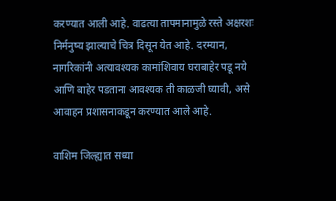करण्यात आली आहे. वाढत्या तापमानामुळे रस्ते अक्षरशः निर्मनुष्य झाल्याचे चित्र दिसून येत आहे. दरम्यान, नागरिकांनी अत्यावश्यक कामांशिवाय घराबाहेर पडू नये आणि बाहेर पडताना आवश्यक ती काळजी घ्यावी, असे आवाहन प्रशासनाकडून करण्यात आले आहे.

वाशिम जिल्ह्यात सध्या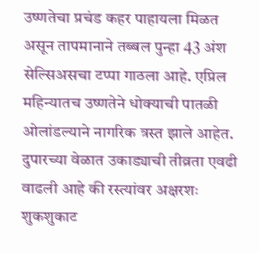उष्णतेचा प्रचंड कहर पाहायला मिळत असून तापमानाने तब्बल पुन्हा 43 अंश सेल्सिअसचा टप्पा गाठला आहे. एप्रिल महिन्यातच उष्णतेने धोक्याची पातळी ओलांडल्याने नागरिक त्रस्त झाले आहेत. दुपारच्या वेळात उकाड्याची तीव्रता एवढी वाढली आहे की रस्त्यांवर अक्षरशः शुकशुकाट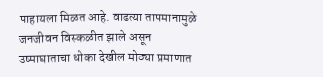पाहायला मिळत आहे. वाढत्या तापमानामुळे जनजीवन विस्कळीत झाले असून उष्माघाताचा धोका देखील मोठ्या प्रमाणात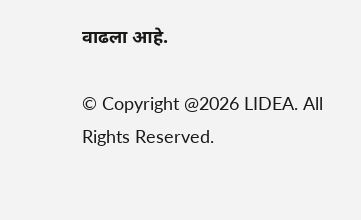वाढला आहे.

© Copyright @2026 LIDEA. All Rights Reserved.